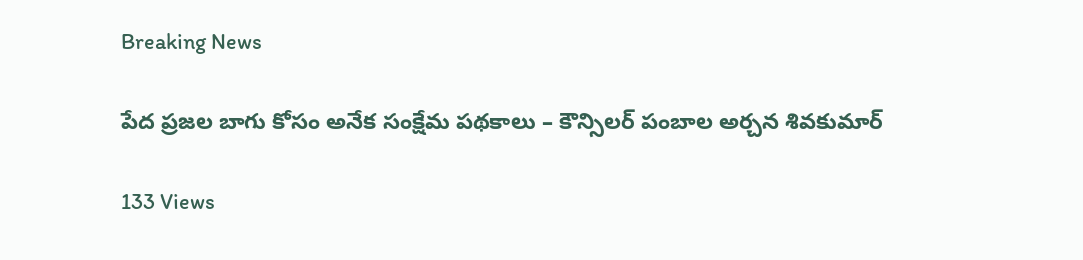Breaking News

పేద ప్రజల బాగు కోసం అనేక సంక్షేమ పథకాలు – కౌన్సిలర్ పంబాల అర్చన శివకుమార్

133 Views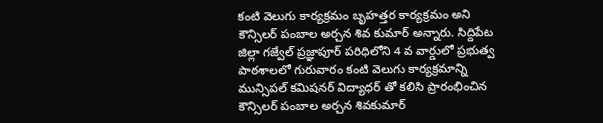కంటి వెలుగు కార్యక్రమం బృహత్తర కార్యక్రమం అని కౌన్సిలర్ పంబాల అర్చన శివ కుమార్ అన్నారు. సిద్దిపేట జిల్లా గజ్వేల్ ప్రజ్ఞాపూర్ పరిధిలోని 4 వ వార్డులో ప్రభుత్వ పాఠశాలలో గురువారం కంటి వెలుగు కార్యక్రమాన్ని మున్సిపల్ కమిషనర్ విద్యాధర్ తో కలిసి ప్రారంభించిన కౌన్సిలర్ పంబాల అర్చన శివకుమార్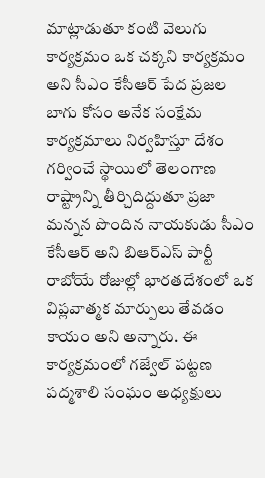మాట్లాడుతూ కంటి వెలుగు కార్యక్రమం ఒక చక్కని కార్యక్రమం అని సీఎం కేసీఆర్ పేద ప్రజల బాగు కోసం అనేక సంక్షేమ కార్యక్రమాలు నిర్వహిస్తూ దేశం గర్వించే స్థాయిలో తెలంగాణ రాష్ట్రాన్ని తీర్చిదిద్దుతూ ప్రజా మన్నన పొందిన నాయకుడు సీఎం కేసీఆర్ అని బిఆర్ఎస్ పార్టీ రాబోయే రోజుల్లో భారతదేశంలో ఒక విప్లవాత్మక మార్పులు తేవడం కాయం అని అన్నారు. ఈ కార్యక్రమంలో గజ్వేల్ పట్టణ పద్మశాలి సంఘం అధ్యక్షులు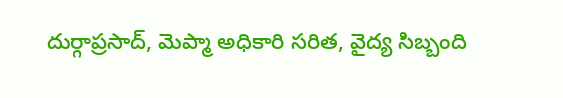దుర్గాప్రసాద్, మెప్మా అధికారి సరిత, వైద్య సిబ్బంది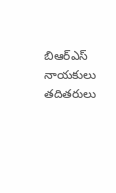బిఆర్ఎస్ నాయకులు తదితరులు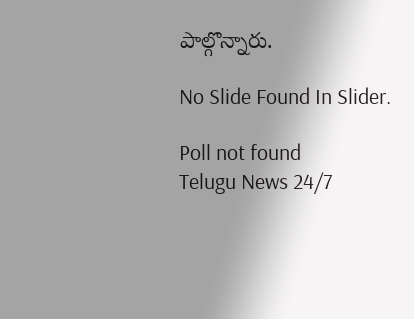పాల్గొన్నారు.

No Slide Found In Slider.

Poll not found
Telugu News 24/7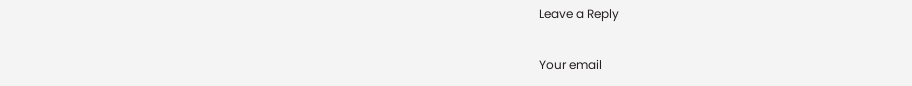Leave a Reply

Your email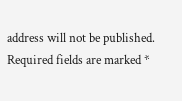address will not be published. Required fields are marked *